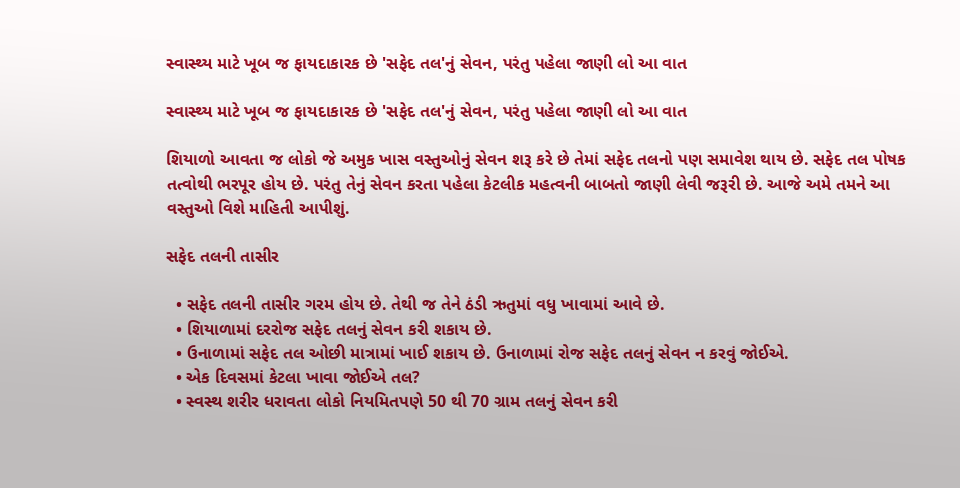સ્વાસ્થ્ય માટે ખૂબ જ ફાયદાકારક છે 'સફેદ તલ'નું સેવન, પરંતુ પહેલા જાણી લો આ વાત

સ્વાસ્થ્ય માટે ખૂબ જ ફાયદાકારક છે 'સફેદ તલ'નું સેવન, પરંતુ પહેલા જાણી લો આ વાત

શિયાળો આવતા જ લોકો જે અમુક ખાસ વસ્તુઓનું સેવન શરૂ કરે છે તેમાં સફેદ તલનો પણ સમાવેશ થાય છે. સફેદ તલ પોષક તત્વોથી ભરપૂર હોય છે. પરંતુ તેનું સેવન કરતા પહેલા કેટલીક મહત્વની બાબતો જાણી લેવી જરૂરી છે. આજે અમે તમને આ વસ્તુઓ વિશે માહિતી આપીશું.

સફેદ તલની તાસીર

  • સફેદ તલની તાસીર ગરમ હોય છે. તેથી જ તેને ઠંડી ઋતુમાં વધુ ખાવામાં આવે છે.
  • શિયાળામાં દરરોજ સફેદ તલનું સેવન કરી શકાય છે.
  • ઉનાળામાં સફેદ તલ ઓછી માત્રામાં ખાઈ શકાય છે. ઉનાળામાં રોજ સફેદ તલનું સેવન ન કરવું જોઈએ.
  • એક દિવસમાં કેટલા ખાવા જોઈએ તલ?
  • સ્વસ્થ શરીર ધરાવતા લોકો નિયમિતપણે 50 થી 70 ગ્રામ તલનું સેવન કરી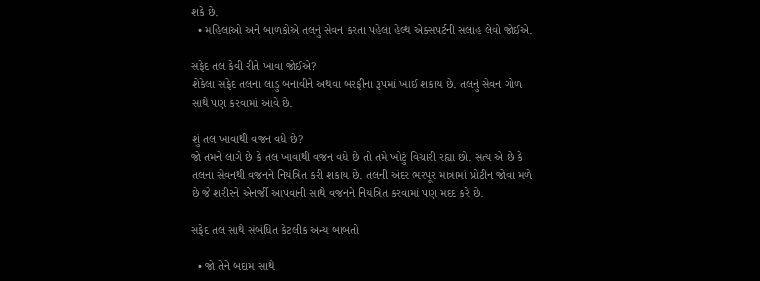શકે છે.
  • મહિલાઓ અને બાળકોએ તલનું સેવન કરતા પહેલા હેલ્થ એક્સપર્ટની સલાહ લેવો જોઈએ.

સફેદ તલ કેવી રીતે ખાવા જોઈએ?
શેકેલા સફેદ તલના લાડુ બનાવીને અથવા બરફીના રૂપમાં ખાઈ શકાય છે. તલનું સેવન ગોળ સાથે પણ કરવામાં આવે છે.

શું તલ ખાવાથી વજન વધે છે?
જો તમને લાગે છે કે તલ ખાવાથી વજન વધે છે તો તમે ખોટું વિચારી રહ્યા છો. સત્ય એ છે કે તલના સેવનથી વજનને નિયંત્રિત કરી શકાય છે. તલની અંદર ભરપૂર માત્રામાં પ્રોટીન જોવા મળે છે જે શરીરને એનર્જી આપવાની સાથે વજનને નિયંત્રિત કરવામાં પણ મદદ કરે છે.

સફેદ તલ સાથે સંબંધિત કેટલીક અન્ય બાબતો

  • જો તેને બદામ સાથે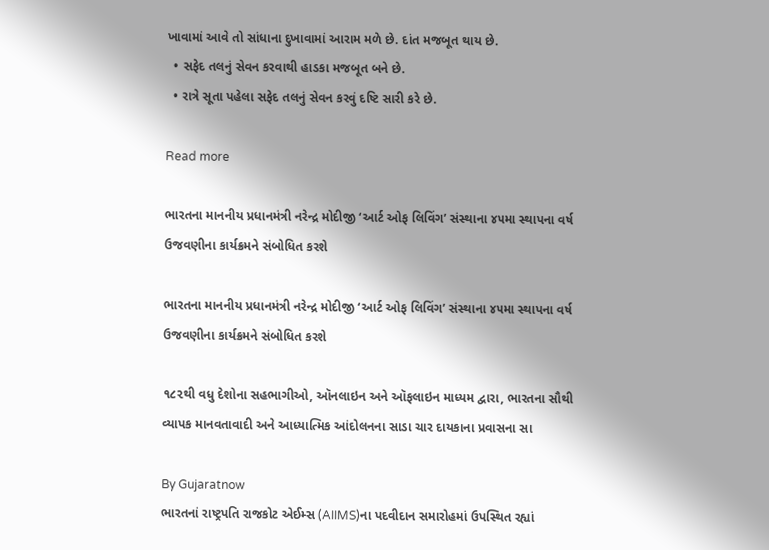ખાવામાં આવે તો સાંધાના દુખાવામાં આરામ મળે છે. દાંત મજબૂત થાય છે.
  • સફેદ તલનું સેવન કરવાથી હાડકા મજબૂત બને છે.
  • રાત્રે સૂતા પહેલા સફેદ તલનું સેવન કરવું દષ્ટિ સારી કરે છે.

Read more

ભારતના માનનીય પ્રધાનમંત્રી નરેન્દ્ર મોદીજી ‘આર્ટ ઓફ લિવિંગ’ સંસ્થાના ૪૫મા સ્થાપના વર્ષ ઉજવણીના કાર્યક્રમને સંબોધિત કરશે

ભારતના માનનીય પ્રધાનમંત્રી નરેન્દ્ર મોદીજી ‘આર્ટ ઓફ લિવિંગ’ સંસ્થાના ૪૫મા સ્થાપના વર્ષ ઉજવણીના કાર્યક્રમને સંબોધિત કરશે

૧૮૨થી વધુ દેશોના સહભાગીઓ, ઑનલાઇન અને ઑફલાઇન માધ્યમ દ્વારા, ભારતના સૌથી વ્યાપક માનવતાવાદી અને આધ્યાત્મિક આંદોલનના સાડા ચાર દાયકાના પ્રવાસના સા

By Gujaratnow
ભારતનાં રાષ્ટ્રપતિ રાજકોટ એઈમ્સ (AIIMS)ના પદવીદાન સમારોહમાં ઉપસ્થિત રહ્યાં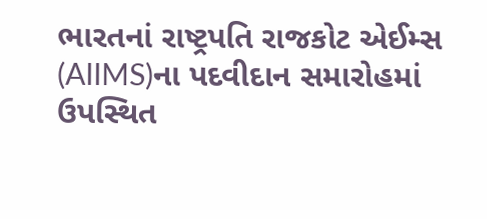ભારતનાં રાષ્ટ્રપતિ રાજકોટ એઈમ્સ (AIIMS)ના પદવીદાન સમારોહમાં ઉપસ્થિત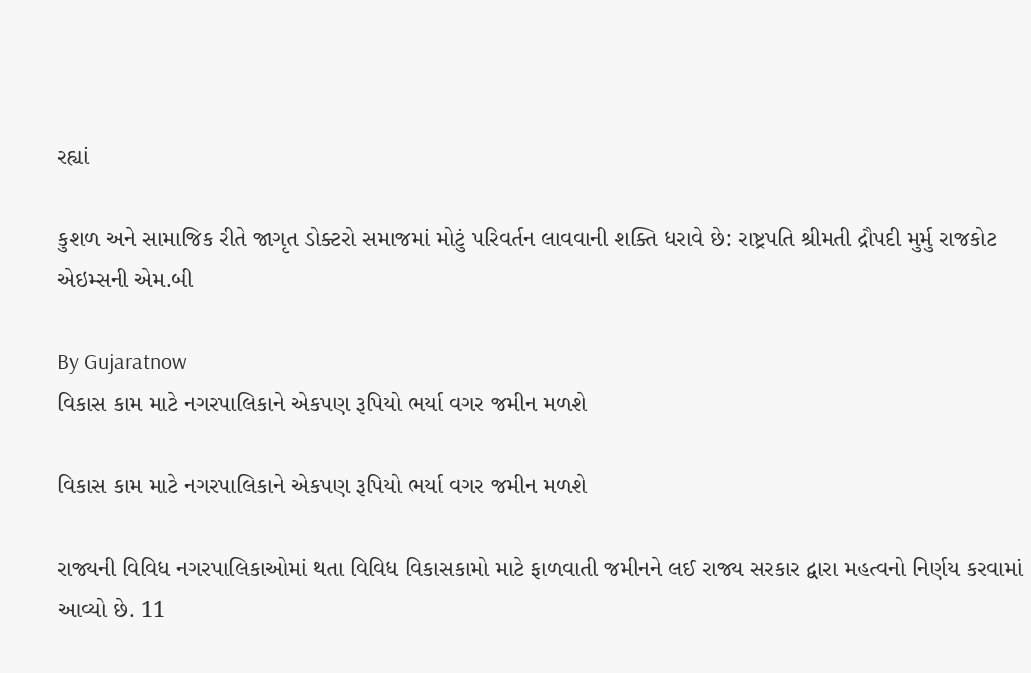રહ્યાં

કુશળ અને સામાજિક રીતે જાગૃત ડોક્ટરો સમાજમાં મોટું પરિવર્તન લાવવાની શક્તિ ધરાવે છે: રાષ્ટ્રપતિ શ્રીમતી દ્રૌપદી મુર્મુ રાજકોટ એઇમ્સની એમ.બી

By Gujaratnow
વિકાસ કામ માટે નગરપાલિકાને એકપણ રૂપિયો ભર્યા વગર જમીન મળશે

વિકાસ કામ માટે નગરપાલિકાને એકપણ રૂપિયો ભર્યા વગર જમીન મળશે

રાજ્યની વિવિધ નગરપાલિકાઓમાં થતા વિવિધ વિકાસકામો માટે ફાળવાતી જમીનને લઈ રાજ્ય સરકાર દ્વારા મહત્વનો નિર્ણય કરવામાં આવ્યો છે. 11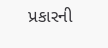પ્રકારની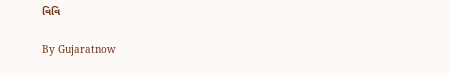વિવિ

By Gujaratnow